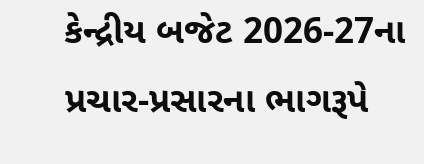કેન્દ્રીય બજેટ 2026-27ના પ્રચાર-પ્રસારના ભાગરૂપે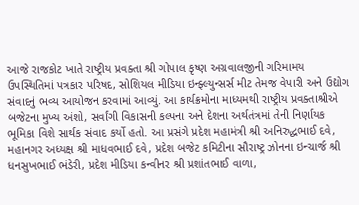આજે રાજકોટ ખાતે રાષ્ટ્રીય પ્રવક્તા શ્રી ગોપાલ કૃષ્ણ અગ્રવાલજીની ગરિમામય ઉપસ્થિતિમાં પત્રકાર પરિષદ, સોશિયલ મીડિયા ઇન્ફ્લ્યુન્સર્સ મીટ તેમજ વેપારી અને ઉદ્યોગ સંવાદનું ભવ્ય આયોજન કરવામાં આવ્યું. આ કાર્યક્રમોના માધ્યમથી રાષ્ટ્રીય પ્રવક્તાશ્રીએ બજેટના મુખ્ય અંશો, સર્વાંગી વિકાસની કલ્પના અને દેશના અર્થતંત્રમાં તેની નિર્ણાયક ભૂમિકા વિશે સાર્થક સંવાદ કર્યો હતો. આ પ્રસંગે પ્રદેશ મહામંત્રી શ્રી અનિરુદ્ધભાઈ દવે, મહાનગર અધ્યક્ષ શ્રી માધવભાઈ દવે, પ્રદેશ બજેટ કમિટીના સૌરાષ્ટ્ર ઝોનના ઇન્ચાર્જ શ્રી ધનસુખભાઈ ભંડેરી, પ્રદેશ મીડિયા કન્વીનર શ્રી પ્રશાંતભાઈ વાળા,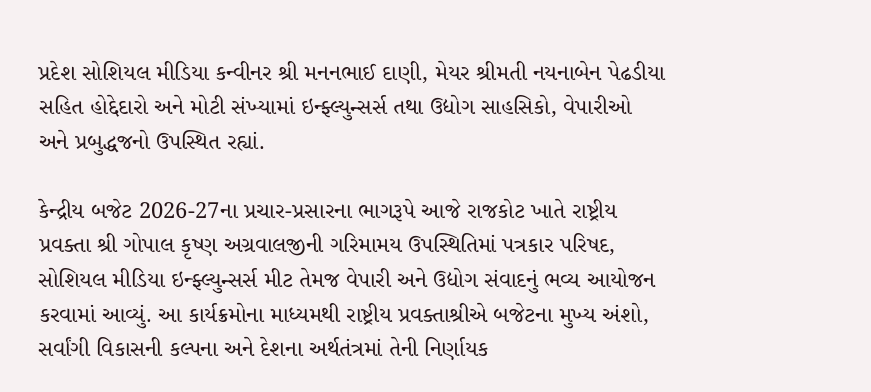પ્રદેશ સોશિયલ મીડિયા કન્વીનર શ્રી મનનભાઈ દાણી, મેયર શ્રીમતી નયનાબેન પેઢડીયા સહિત હોદ્દેદારો અને મોટી સંખ્યામાં ઇન્ફ્લ્યુન્સર્સ તથા ઉદ્યોગ સાહસિકો, વેપારીઓ અને પ્રબુદ્ધજનો ઉપસ્થિત રહ્યાં.

કેન્દ્રીય બજેટ 2026-27ના પ્રચાર-પ્રસારના ભાગરૂપે આજે રાજકોટ ખાતે રાષ્ટ્રીય પ્રવક્તા શ્રી ગોપાલ કૃષ્ણ અગ્રવાલજીની ગરિમામય ઉપસ્થિતિમાં પત્રકાર પરિષદ, સોશિયલ મીડિયા ઇન્ફ્લ્યુન્સર્સ મીટ તેમજ વેપારી અને ઉદ્યોગ સંવાદનું ભવ્ય આયોજન કરવામાં આવ્યું. આ કાર્યક્રમોના માધ્યમથી રાષ્ટ્રીય પ્રવક્તાશ્રીએ બજેટના મુખ્ય અંશો, સર્વાંગી વિકાસની કલ્પના અને દેશના અર્થતંત્રમાં તેની નિર્ણાયક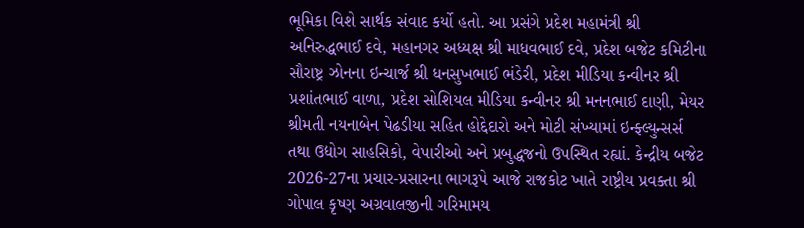ભૂમિકા વિશે સાર્થક સંવાદ કર્યો હતો. આ પ્રસંગે પ્રદેશ મહામંત્રી શ્રી અનિરુદ્ધભાઈ દવે, મહાનગર અધ્યક્ષ શ્રી માધવભાઈ દવે, પ્રદેશ બજેટ કમિટીના સૌરાષ્ટ્ર ઝોનના ઇન્ચાર્જ શ્રી ધનસુખભાઈ ભંડેરી, પ્રદેશ મીડિયા કન્વીનર શ્રી પ્રશાંતભાઈ વાળા, પ્રદેશ સોશિયલ મીડિયા કન્વીનર શ્રી મનનભાઈ દાણી, મેયર શ્રીમતી નયનાબેન પેઢડીયા સહિત હોદ્દેદારો અને મોટી સંખ્યામાં ઇન્ફ્લ્યુન્સર્સ તથા ઉદ્યોગ સાહસિકો, વેપારીઓ અને પ્રબુદ્ધજનો ઉપસ્થિત રહ્યાં. કેન્દ્રીય બજેટ 2026-27ના પ્રચાર-પ્રસારના ભાગરૂપે આજે રાજકોટ ખાતે રાષ્ટ્રીય પ્રવક્તા શ્રી ગોપાલ કૃષ્ણ અગ્રવાલજીની ગરિમામય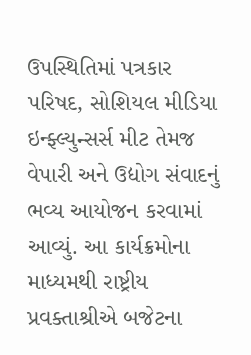ઉપસ્થિતિમાં પત્રકાર પરિષદ, સોશિયલ મીડિયા ઇન્ફ્લ્યુન્સર્સ મીટ તેમજ વેપારી અને ઉદ્યોગ સંવાદનું ભવ્ય આયોજન કરવામાં આવ્યું. આ કાર્યક્રમોના માધ્યમથી રાષ્ટ્રીય પ્રવક્તાશ્રીએ બજેટના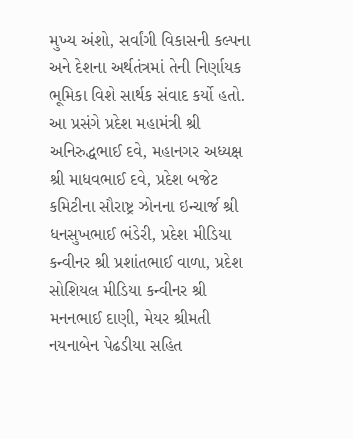મુખ્ય અંશો, સર્વાંગી વિકાસની કલ્પના અને દેશના અર્થતંત્રમાં તેની નિર્ણાયક ભૂમિકા વિશે સાર્થક સંવાદ કર્યો હતો. આ પ્રસંગે પ્રદેશ મહામંત્રી શ્રી અનિરુદ્ધભાઈ દવે, મહાનગર અધ્યક્ષ શ્રી માધવભાઈ દવે, પ્રદેશ બજેટ કમિટીના સૌરાષ્ટ્ર ઝોનના ઇન્ચાર્જ શ્રી ધનસુખભાઈ ભંડેરી, પ્રદેશ મીડિયા કન્વીનર શ્રી પ્રશાંતભાઈ વાળા, પ્રદેશ સોશિયલ મીડિયા કન્વીનર શ્રી મનનભાઈ દાણી, મેયર શ્રીમતી નયનાબેન પેઢડીયા સહિત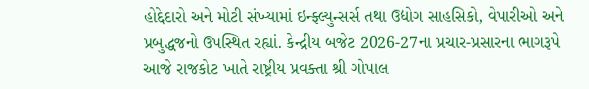હોદ્દેદારો અને મોટી સંખ્યામાં ઇન્ફ્લ્યુન્સર્સ તથા ઉદ્યોગ સાહસિકો, વેપારીઓ અને પ્રબુદ્ધજનો ઉપસ્થિત રહ્યાં. કેન્દ્રીય બજેટ 2026-27ના પ્રચાર-પ્રસારના ભાગરૂપે આજે રાજકોટ ખાતે રાષ્ટ્રીય પ્રવક્તા શ્રી ગોપાલ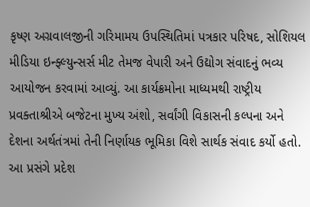કૃષ્ણ અગ્રવાલજીની ગરિમામય ઉપસ્થિતિમાં પત્રકાર પરિષદ, સોશિયલ મીડિયા ઇન્ફ્લ્યુન્સર્સ મીટ તેમજ વેપારી અને ઉદ્યોગ સંવાદનું ભવ્ય આયોજન કરવામાં આવ્યું. આ કાર્યક્રમોના માધ્યમથી રાષ્ટ્રીય પ્રવક્તાશ્રીએ બજેટના મુખ્ય અંશો, સર્વાંગી વિકાસની કલ્પના અને દેશના અર્થતંત્રમાં તેની નિર્ણાયક ભૂમિકા વિશે સાર્થક સંવાદ કર્યો હતો. આ પ્રસંગે પ્રદેશ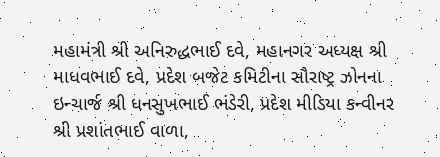મહામંત્રી શ્રી અનિરુદ્ધભાઈ દવે, મહાનગર અધ્યક્ષ શ્રી માધવભાઈ દવે, પ્રદેશ બજેટ કમિટીના સૌરાષ્ટ્ર ઝોનના ઇન્ચાર્જ શ્રી ધનસુખભાઈ ભંડેરી, પ્રદેશ મીડિયા કન્વીનર શ્રી પ્રશાંતભાઈ વાળા,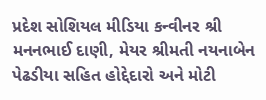પ્રદેશ સોશિયલ મીડિયા કન્વીનર શ્રી મનનભાઈ દાણી, મેયર શ્રીમતી નયનાબેન પેઢડીયા સહિત હોદ્દેદારો અને મોટી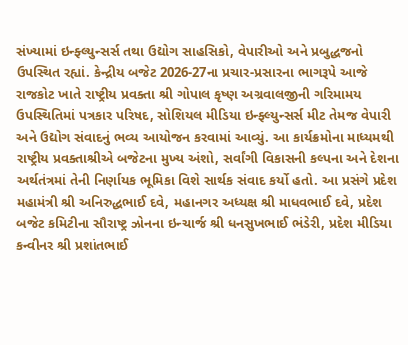સંખ્યામાં ઇન્ફ્લ્યુન્સર્સ તથા ઉદ્યોગ સાહસિકો, વેપારીઓ અને પ્રબુદ્ધજનો ઉપસ્થિત રહ્યાં. કેન્દ્રીય બજેટ 2026-27ના પ્રચાર-પ્રસારના ભાગરૂપે આજે રાજકોટ ખાતે રાષ્ટ્રીય પ્રવક્તા શ્રી ગોપાલ કૃષ્ણ અગ્રવાલજીની ગરિમામય ઉપસ્થિતિમાં પત્રકાર પરિષદ, સોશિયલ મીડિયા ઇન્ફ્લ્યુન્સર્સ મીટ તેમજ વેપારી અને ઉદ્યોગ સંવાદનું ભવ્ય આયોજન કરવામાં આવ્યું. આ કાર્યક્રમોના માધ્યમથી રાષ્ટ્રીય પ્રવક્તાશ્રીએ બજેટના મુખ્ય અંશો, સર્વાંગી વિકાસની કલ્પના અને દેશના અર્થતંત્રમાં તેની નિર્ણાયક ભૂમિકા વિશે સાર્થક સંવાદ કર્યો હતો. આ પ્રસંગે પ્રદેશ મહામંત્રી શ્રી અનિરુદ્ધભાઈ દવે, મહાનગર અધ્યક્ષ શ્રી માધવભાઈ દવે, પ્રદેશ બજેટ કમિટીના સૌરાષ્ટ્ર ઝોનના ઇન્ચાર્જ શ્રી ધનસુખભાઈ ભંડેરી, પ્રદેશ મીડિયા કન્વીનર શ્રી પ્રશાંતભાઈ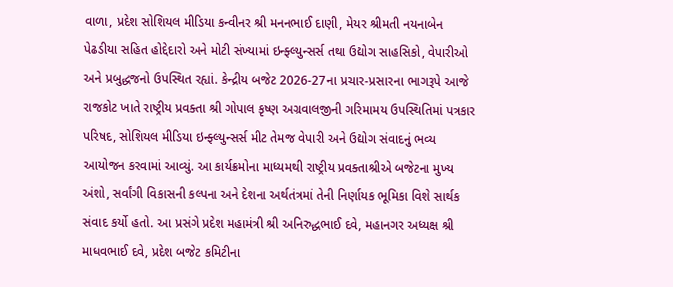વાળા, પ્રદેશ સોશિયલ મીડિયા કન્વીનર શ્રી મનનભાઈ દાણી, મેયર શ્રીમતી નયનાબેન પેઢડીયા સહિત હોદ્દેદારો અને મોટી સંખ્યામાં ઇન્ફ્લ્યુન્સર્સ તથા ઉદ્યોગ સાહસિકો, વેપારીઓ અને પ્રબુદ્ધજનો ઉપસ્થિત રહ્યાં. કેન્દ્રીય બજેટ 2026-27ના પ્રચાર-પ્રસારના ભાગરૂપે આજે રાજકોટ ખાતે રાષ્ટ્રીય પ્રવક્તા શ્રી ગોપાલ કૃષ્ણ અગ્રવાલજીની ગરિમામય ઉપસ્થિતિમાં પત્રકાર પરિષદ, સોશિયલ મીડિયા ઇન્ફ્લ્યુન્સર્સ મીટ તેમજ વેપારી અને ઉદ્યોગ સંવાદનું ભવ્ય આયોજન કરવામાં આવ્યું. આ કાર્યક્રમોના માધ્યમથી રાષ્ટ્રીય પ્રવક્તાશ્રીએ બજેટના મુખ્ય અંશો, સર્વાંગી વિકાસની કલ્પના અને દેશના અર્થતંત્રમાં તેની નિર્ણાયક ભૂમિકા વિશે સાર્થક સંવાદ કર્યો હતો. આ પ્રસંગે પ્રદેશ મહામંત્રી શ્રી અનિરુદ્ધભાઈ દવે, મહાનગર અધ્યક્ષ શ્રી માધવભાઈ દવે, પ્રદેશ બજેટ કમિટીના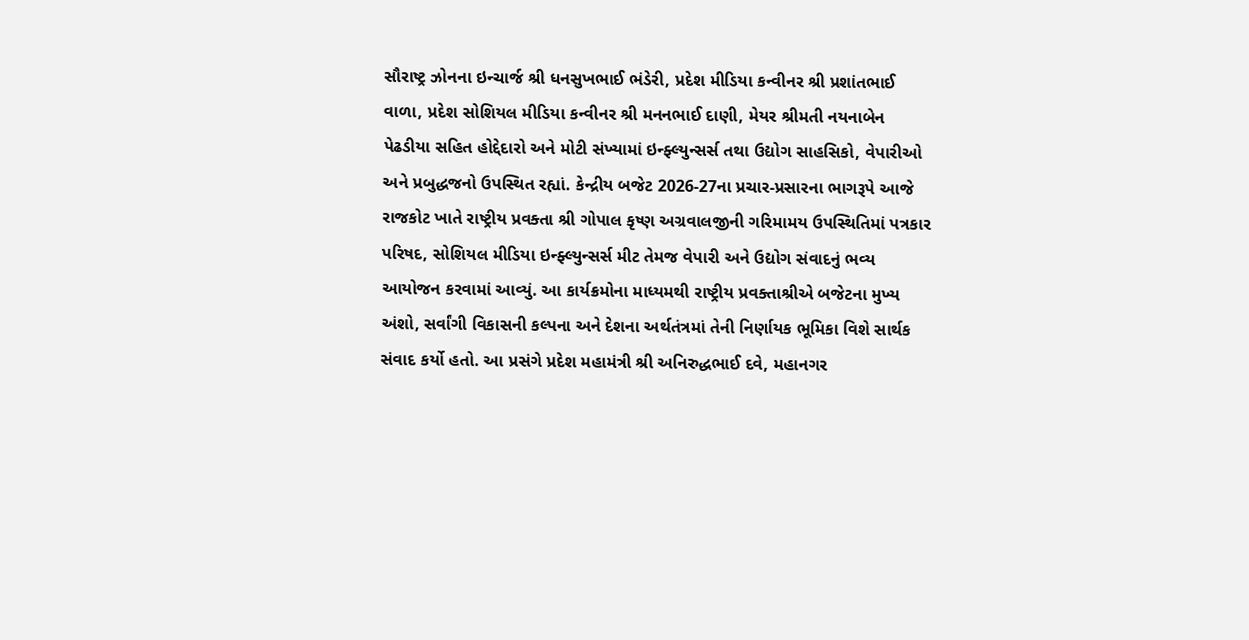સૌરાષ્ટ્ર ઝોનના ઇન્ચાર્જ શ્રી ધનસુખભાઈ ભંડેરી, પ્રદેશ મીડિયા કન્વીનર શ્રી પ્રશાંતભાઈ વાળા, પ્રદેશ સોશિયલ મીડિયા કન્વીનર શ્રી મનનભાઈ દાણી, મેયર શ્રીમતી નયનાબેન પેઢડીયા સહિત હોદ્દેદારો અને મોટી સંખ્યામાં ઇન્ફ્લ્યુન્સર્સ તથા ઉદ્યોગ સાહસિકો, વેપારીઓ અને પ્રબુદ્ધજનો ઉપસ્થિત રહ્યાં. કેન્દ્રીય બજેટ 2026-27ના પ્રચાર-પ્રસારના ભાગરૂપે આજે રાજકોટ ખાતે રાષ્ટ્રીય પ્રવક્તા શ્રી ગોપાલ કૃષ્ણ અગ્રવાલજીની ગરિમામય ઉપસ્થિતિમાં પત્રકાર પરિષદ, સોશિયલ મીડિયા ઇન્ફ્લ્યુન્સર્સ મીટ તેમજ વેપારી અને ઉદ્યોગ સંવાદનું ભવ્ય આયોજન કરવામાં આવ્યું. આ કાર્યક્રમોના માધ્યમથી રાષ્ટ્રીય પ્રવક્તાશ્રીએ બજેટના મુખ્ય અંશો, સર્વાંગી વિકાસની કલ્પના અને દેશના અર્થતંત્રમાં તેની નિર્ણાયક ભૂમિકા વિશે સાર્થક સંવાદ કર્યો હતો. આ પ્રસંગે પ્રદેશ મહામંત્રી શ્રી અનિરુદ્ધભાઈ દવે, મહાનગર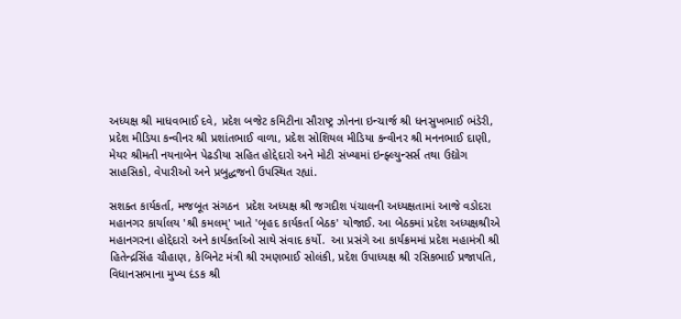અધ્યક્ષ શ્રી માધવભાઈ દવે, પ્રદેશ બજેટ કમિટીના સૌરાષ્ટ્ર ઝોનના ઇન્ચાર્જ શ્રી ધનસુખભાઈ ભંડેરી, પ્રદેશ મીડિયા કન્વીનર શ્રી પ્રશાંતભાઈ વાળા, પ્રદેશ સોશિયલ મીડિયા કન્વીનર શ્રી મનનભાઈ દાણી, મેયર શ્રીમતી નયનાબેન પેઢડીયા સહિત હોદ્દેદારો અને મોટી સંખ્યામાં ઇન્ફ્લ્યુન્સર્સ તથા ઉદ્યોગ સાહસિકો, વેપારીઓ અને પ્રબુદ્ધજનો ઉપસ્થિત રહ્યાં.

સશક્ત કાર્યકર્તા, મજબૂત સંગઠન  પ્રદેશ અધ્યક્ષ શ્રી જગદીશ પંચાલની અધ્યક્ષતામાં આજે વડોદરા મહાનગર કાર્યાલય 'શ્રી કમલમ્' ખાતે 'બૃહદ કાર્યકર્તા બેઠક' યોજાઈ. આ બેઠકમાં પ્રદેશ અધ્યક્ષશ્રીએ મહાનગરના હોદ્દેદારો અને કાર્યકર્તાઓ સાથે સંવાદ કર્યો.  આ પ્રસંગે આ કાર્યક્રમમાં પ્રદેશ મહામંત્રી શ્રી હિતેન્દ્રસિંહ ચૌહાણ, કેબિનેટ મંત્રી શ્રી રમણભાઈ સોલંકી, પ્રદેશ ઉપાધ્યક્ષ શ્રી રસિકભાઈ પ્રજાપતિ, વિધાનસભાના મુખ્ય દંડક શ્રી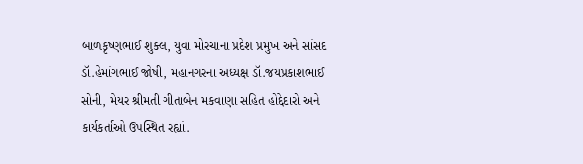બાળકૃષ્ણભાઈ શુક્લ, યુવા મોરચાના પ્રદેશ પ્રમુખ અને સાંસદ ડૉ.હેમાંગભાઈ જોષી, મહાનગરના અધ્યક્ષ ડૉ.જયપ્રકાશભાઈ સોની, મેયર શ્રીમતી ગીતાબેન મકવાણા સહિત હોદ્દેદારો અને કાર્યકર્તાઓ ઉપસ્થિત રહ્યાં.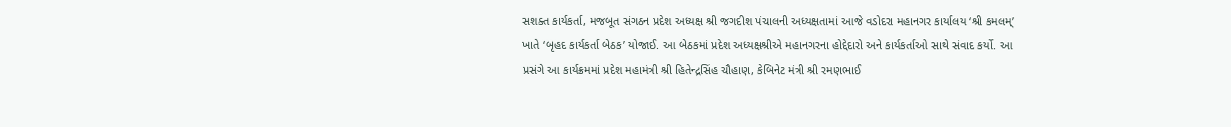સશક્ત કાર્યકર્તા, મજબૂત સંગઠન પ્રદેશ અધ્યક્ષ શ્રી જગદીશ પંચાલની અધ્યક્ષતામાં આજે વડોદરા મહાનગર કાર્યાલય ‘શ્રી કમલમ્’ ખાતે ‘બૃહદ કાર્યકર્તા બેઠક’ યોજાઈ. આ બેઠકમાં પ્રદેશ અધ્યક્ષશ્રીએ મહાનગરના હોદ્દેદારો અને કાર્યકર્તાઓ સાથે સંવાદ કર્યો. આ પ્રસંગે આ કાર્યક્રમમાં પ્રદેશ મહામંત્રી શ્રી હિતેન્દ્રસિંહ ચૌહાણ, કેબિનેટ મંત્રી શ્રી રમણભાઈ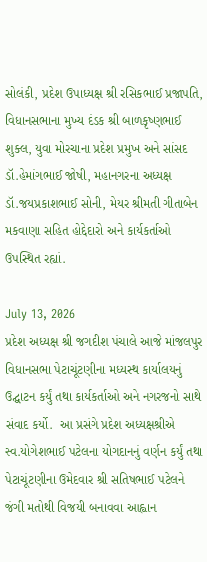સોલંકી, પ્રદેશ ઉપાધ્યક્ષ શ્રી રસિકભાઈ પ્રજાપતિ, વિધાનસભાના મુખ્ય દંડક શ્રી બાળકૃષ્ણભાઈ શુક્લ, યુવા મોરચાના પ્રદેશ પ્રમુખ અને સાંસદ ડૉ.હેમાંગભાઈ જોષી, મહાનગરના અધ્યક્ષ ડૉ.જયપ્રકાશભાઈ સોની, મેયર શ્રીમતી ગીતાબેન મકવાણા સહિત હોદ્દેદારો અને કાર્યકર્તાઓ ઉપસ્થિત રહ્યાં.

July 13, 2026
પ્રદેશ અધ્યક્ષ શ્રી જગદીશ પંચાલે આજે માંજલપુર વિધાનસભા પેટાચૂંટણીના મધ્યસ્થ કાર્યાલયનું ઉદ્ઘાટન કર્યું તથા કાર્યકર્તાઓ અને નગરજનો સાથે સંવાદ કર્યો.  આ પ્રસંગે પ્રદેશ અધ્યક્ષશ્રીએ સ્વ.યોગેશભાઈ પટેલના યોગદાનનું વર્ણન કર્યું તથા પેટાચૂંટણીના ઉમેદવાર શ્રી સતિષભાઈ પટેલને જંગી મતોથી વિજયી બનાવવા આહ્વાન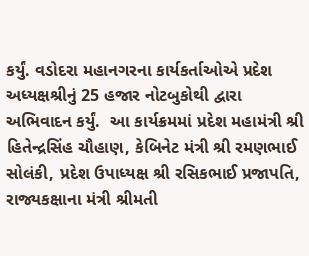કર્યું. વડોદરા મહાનગરના કાર્યકર્તાઓએ પ્રદેશ અધ્યક્ષશ્રીનું 25 હજાર નોટબુકોથી દ્વારા અભિવાદન કર્યું.  આ કાર્યક્રમમાં પ્રદેશ મહામંત્રી શ્રી હિતેન્દ્રસિંહ ચૌહાણ, કેબિનેટ મંત્રી શ્રી રમણભાઈ સોલંકી, પ્રદેશ ઉપાધ્યક્ષ શ્રી રસિકભાઈ પ્રજાપતિ, રાજ્યકક્ષાના મંત્રી શ્રીમતી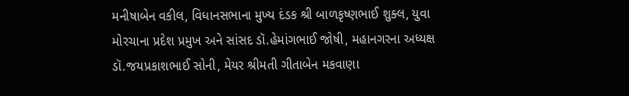મનીષાબેન વકીલ, વિધાનસભાના મુખ્ય દંડક શ્રી બાળકૃષ્ણભાઈ શુક્લ, યુવા મોરચાના પ્રદેશ પ્રમુખ અને સાંસદ ડૉ.હેમાંગભાઈ જોષી, મહાનગરના અધ્યક્ષ ડૉ.જયપ્રકાશભાઈ સોની, મેયર શ્રીમતી ગીતાબેન મકવાણા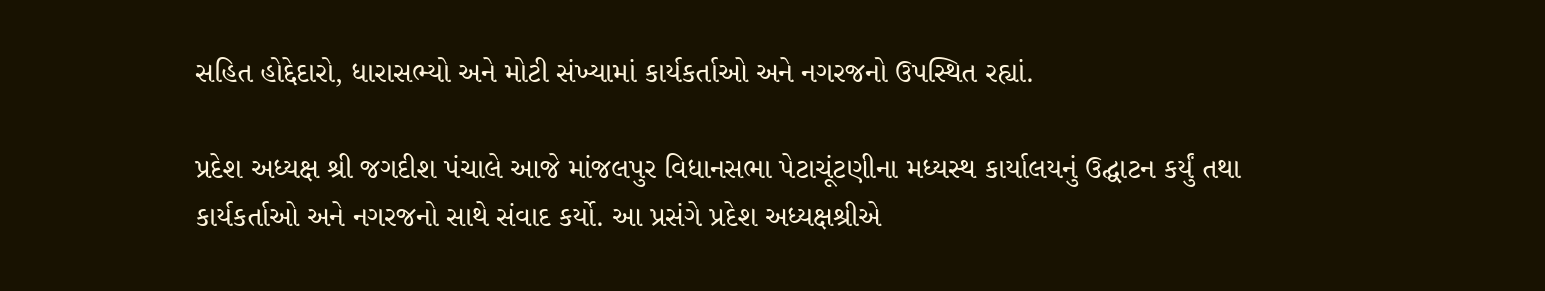સહિત હોદ્દેદારો, ધારાસભ્યો અને મોટી સંખ્યામાં કાર્યકર્તાઓ અને નગરજનો ઉપસ્થિત રહ્યાં.

પ્રદેશ અધ્યક્ષ શ્રી જગદીશ પંચાલે આજે માંજલપુર વિધાનસભા પેટાચૂંટણીના મધ્યસ્થ કાર્યાલયનું ઉદ્ઘાટન કર્યું તથા કાર્યકર્તાઓ અને નગરજનો સાથે સંવાદ કર્યો. આ પ્રસંગે પ્રદેશ અધ્યક્ષશ્રીએ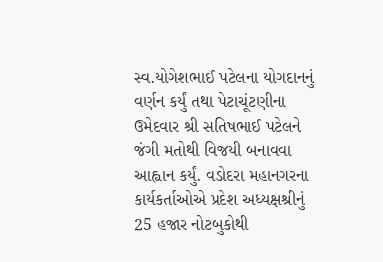સ્વ.યોગેશભાઈ પટેલના યોગદાનનું વર્ણન કર્યું તથા પેટાચૂંટણીના ઉમેદવાર શ્રી સતિષભાઈ પટેલને જંગી મતોથી વિજયી બનાવવા આહ્વાન કર્યું. વડોદરા મહાનગરના કાર્યકર્તાઓએ પ્રદેશ અધ્યક્ષશ્રીનું 25 હજાર નોટબુકોથી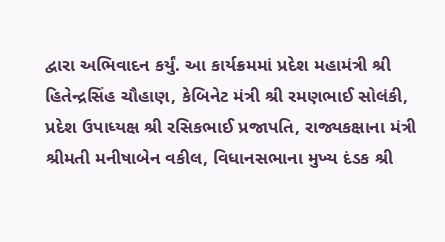દ્વારા અભિવાદન કર્યું. આ કાર્યક્રમમાં પ્રદેશ મહામંત્રી શ્રી હિતેન્દ્રસિંહ ચૌહાણ, કેબિનેટ મંત્રી શ્રી રમણભાઈ સોલંકી, પ્રદેશ ઉપાધ્યક્ષ શ્રી રસિકભાઈ પ્રજાપતિ, રાજ્યકક્ષાના મંત્રી શ્રીમતી મનીષાબેન વકીલ, વિધાનસભાના મુખ્ય દંડક શ્રી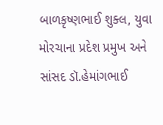બાળકૃષ્ણભાઈ શુક્લ, યુવા મોરચાના પ્રદેશ પ્રમુખ અને સાંસદ ડૉ.હેમાંગભાઈ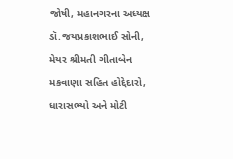જોષી, મહાનગરના અધ્યક્ષ ડૉ.જયપ્રકાશભાઈ સોની, મેયર શ્રીમતી ગીતાબેન મકવાણા સહિત હોદ્દેદારો, ધારાસભ્યો અને મોટી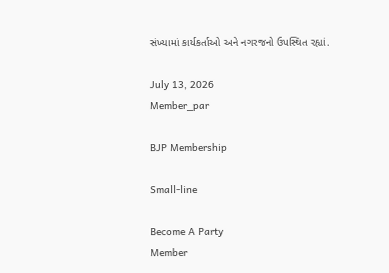સંખ્યામાં કાર્યકર્તાઓ અને નગરજનો ઉપસ્થિત રહ્યાં.

July 13, 2026
Member_par

BJP Membership

Small-line

Become A Party
Member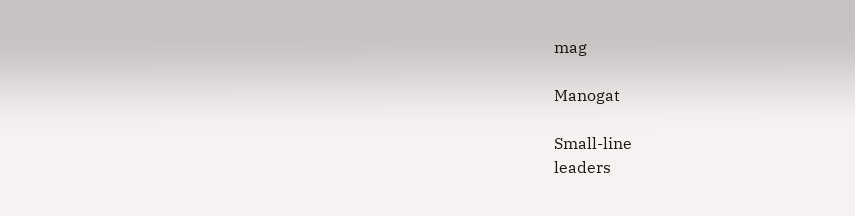mag

Manogat

Small-line
leaders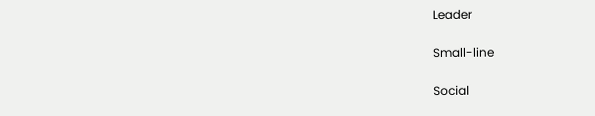Leader

Small-line

Social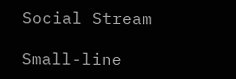Social Stream

Small-line